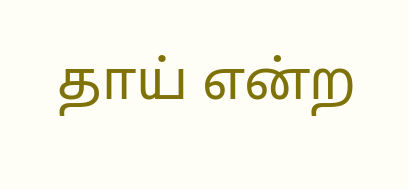தாய் என்ற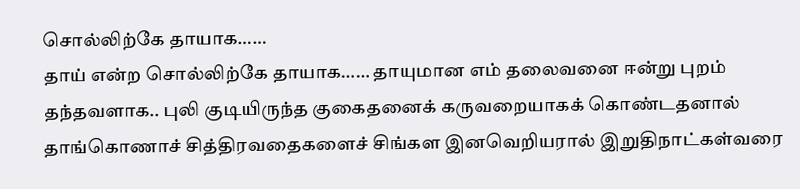சொல்லிற்கே தாயாக……
தாய் என்ற சொல்லிற்கே தாயாக…… தாயுமான எம் தலைவனை ஈன்று புறம் தந்தவளாக.. புலி குடியிருந்த குகைதனைக் கருவறையாகக் கொண்டதனால் தாங்கொணாச் சித்திரவதைகளைச் சிங்கள இனவெறியரால் இறுதிநாட்கள்வரை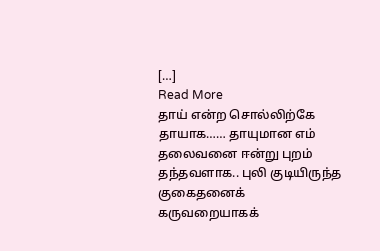[…]
Read More
தாய் என்ற சொல்லிற்கே தாயாக…… தாயுமான எம் தலைவனை ஈன்று புறம் தந்தவளாக.. புலி குடியிருந்த குகைதனைக் கருவறையாகக்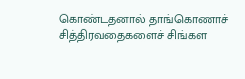கொண்டதனால் தாங்கொணாச் சித்திரவதைகளைச் சிங்கள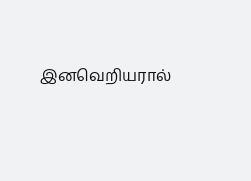இனவெறியரால்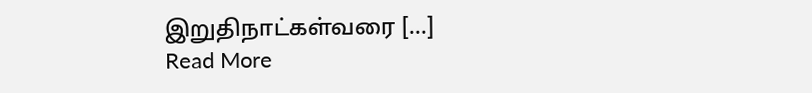இறுதிநாட்கள்வரை […]
Read More